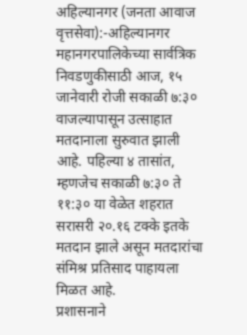अहिल्यानगर (जनता आवाज वृत्तसेवा):-अहिल्यानगर महानगरपालिकेच्या सार्वत्रिक निवडणुकीसाठी आज, १५ जानेवारी रोजी सकाळी ७:३० वाजल्यापासून उत्साहात मतदानाला सुरुवात झाली आहे. पहिल्या ४ तासांत, म्हणजेच सकाळी ७:३० ते ११:३० या वेळेत शहरात सरासरी २०.१६ टक्के इतके मतदान झाले असून मतदारांचा संमिश्र प्रतिसाद पाहायला मिळत आहे.
प्रशासनाने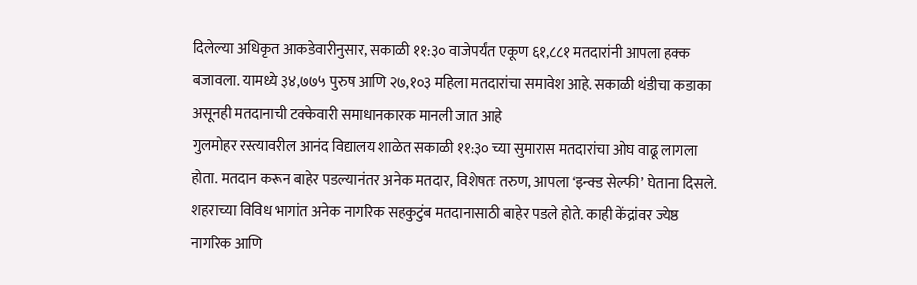दिलेल्या अधिकृत आकडेवारीनुसार, सकाळी ११:३० वाजेपर्यंत एकूण ६१,८८१ मतदारांनी आपला हक्क बजावला. यामध्ये ३४,७७५ पुरुष आणि २७,१०३ महिला मतदारांचा समावेश आहे. सकाळी थंडीचा कडाका असूनही मतदानाची टक्केवारी समाधानकारक मानली जात आहे
गुलमोहर रस्त्यावरील आनंद विद्यालय शाळेत सकाळी ११:३० च्या सुमारास मतदारांचा ओघ वाढू लागला होता. मतदान करून बाहेर पडल्यानंतर अनेक मतदार, विशेषतः तरुण, आपला ‘इन्क्ड सेल्फी’ घेताना दिसले. शहराच्या विविध भागांत अनेक नागरिक सहकुटुंब मतदानासाठी बाहेर पडले होते. काही केंद्रांवर ज्येष्ठ नागरिक आणि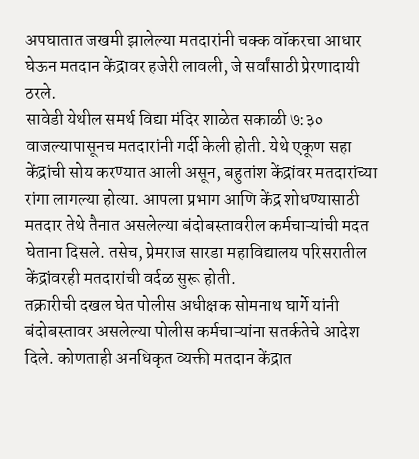अपघातात जखमी झालेल्या मतदारांनी चक्क वॉकरचा आधार घेऊन मतदान केंद्रावर हजेरी लावली, जे सर्वांसाठी प्रेरणादायी ठरले.
सावेडी येथील समर्थ विद्या मंदिर शाळेत सकाळी ७:३० वाजल्यापासूनच मतदारांनी गर्दी केली होती. येथे एकूण सहा केंद्रांची सोय करण्यात आली असून, बहुतांश केंद्रांवर मतदारांच्या रांगा लागल्या होत्या. आपला प्रभाग आणि केंद्र शोधण्यासाठी मतदार तेथे तैनात असलेल्या बंदोबस्तावरील कर्मचाऱ्यांची मदत घेताना दिसले. तसेच, प्रेमराज सारडा महाविद्यालय परिसरातील केंद्रांवरही मतदारांची वर्दळ सुरू होती.
तक्रारीची दखल घेत पोलीस अधीक्षक सोमनाथ घार्गे यांनी बंदोबस्तावर असलेल्या पोलीस कर्मचाऱ्यांना सतर्कतेचे आदेश दिले. कोणताही अनधिकृत व्यक्ती मतदान केंद्रात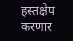हस्तक्षेप करणार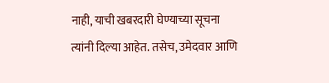नाही, याची खबरदारी घेण्याच्या सूचना त्यांनी दिल्या आहेत. तसेच, उमेदवार आणि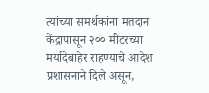त्यांच्या समर्थकांना मतदान केंद्रापासून २०० मीटरच्या मर्यादेबाहेर राहण्याचे आदेश प्रशासनाने दिले असून,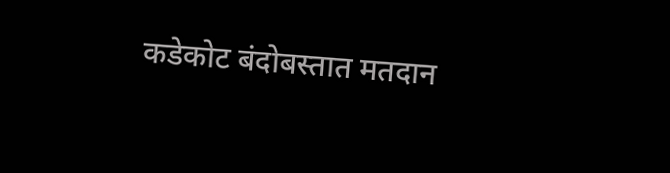कडेकोट बंदोबस्तात मतदान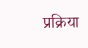प्रक्रिया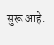सुरू आहे.